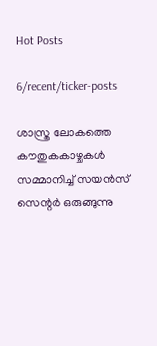Hot Posts

6/recent/ticker-posts

ശാസ്ത്ര ലോകത്തെ കൗതുകകാഴ്ചകൾ സമ്മാനിച്ച് സയൻസ് സെന്റർ ഒരുങ്ങുന്നു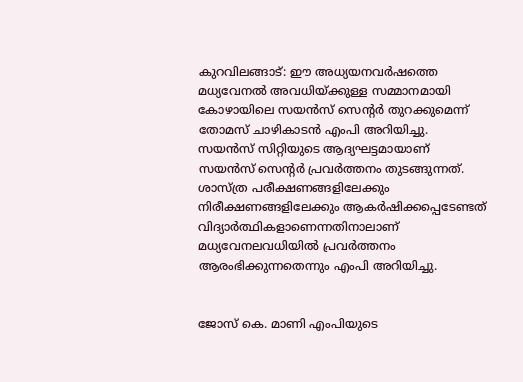കുറവിലങ്ങാട്: ഈ അധ്യയനവർഷത്തെ മധ്യവേനൽ അവധിയ്ക്കുള്ള സമ്മാനമായി കോഴായിലെ സയൻസ് സെന്റർ തുറക്കുമെന്ന് തോമസ് ചാഴികാടൻ എംപി അറിയിച്ചു. സയൻസ് സിറ്റിയുടെ ആദ്യഘട്ടമായാണ് സയൻസ് സെന്റർ പ്രവർത്തനം തുടങ്ങുന്നത്. ശാസ്ത്ര പരീക്ഷണങ്ങളിലേക്കും നിരീക്ഷണങ്ങളിലേക്കും ആകർഷിക്കപ്പെടേണ്ടത് വിദ്യാർത്ഥികളാണെന്നതിനാലാണ് മധ്യവേനലവധിയിൽ പ്രവർത്തനം ആരംഭിക്കുന്നതെന്നും എംപി അറിയിച്ചു.


ജോസ് കെ. മാണി എംപിയുടെ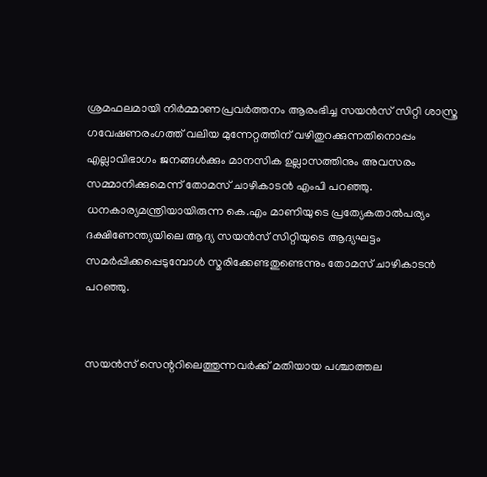ശ്രമഫലമായി നിർമ്മാണപ്രവർത്തനം ആരംഭിച്ച സയൻസ് സിറ്റി ശാസ്ത്ര ഗവേഷണരംഗത്ത് വലിയ മുന്നേറ്റത്തിന് വഴിതുറക്കുന്നതിനൊപ്പം എല്ലാവിഭാഗം ജനങ്ങൾക്കും മാനസിക ഉല്ലാസത്തിനും അവസരം സമ്മാനിക്കുമെന്ന് തോമസ് ചാഴികാടൻ എംപി പറഞ്ഞു. ധനകാര്യമന്ത്രിയായിരുന്ന കെ.എം മാണിയുടെ പ്രത്യേകതാൽപര്യം ദക്ഷിണേന്ത്യയിലെ ആദ്യ സയൻസ് സിറ്റിയുടെ ആദ്യഘട്ടം സമർപ്പിക്കപ്പെടുമ്പോൾ സ്മരിക്കേണ്ടതുണ്ടെന്നും തോമസ് ചാഴികാടൻ പറഞ്ഞു.


സയൻസ് സെന്ററിലെത്തുന്നവർക്ക് മതിയായ പശ്ചാത്തല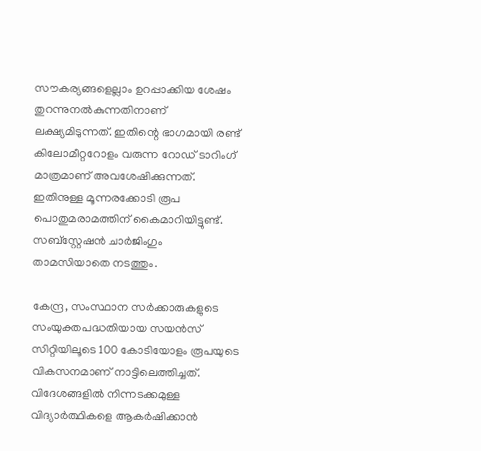സൗകര്യങ്ങളെല്ലാം ഉറപ്പാക്കിയ ശേഷം തുറന്നുനൽകുന്നതിനാണ് ലക്ഷ്യമിടുന്നത്. ഇതിന്റെ ഭാഗമായി രണ്ട് കിലോമീറ്ററോളം വരുന്ന റോഡ് ടാറിംഗ് മാത്രമാണ് അവശേഷിക്കുന്നത്. ഇതിനുള്ള മൂന്നരക്കോടി രൂപ പൊതുമരാമത്തിന് കൈമാറിയിട്ടുണ്ട്. സബ്‌സ്റ്റേഷൻ ചാർജിംഗും താമസിയാതെ നടത്തും.

കേന്ദ്ര, സംസ്ഥാന സർക്കാരുകളുടെ സംയുക്തപദ്ധതിയായ സയൻസ് സിറ്റിയിലൂടെ 100 കോടിയോളം രൂപയുടെ വികസനമാണ് നാട്ടിലെത്തിച്ചത്. വിദേശങ്ങളിൽ നിന്നടക്കമുള്ള വിദ്യാർത്ഥികളെ ആകർഷിക്കാൻ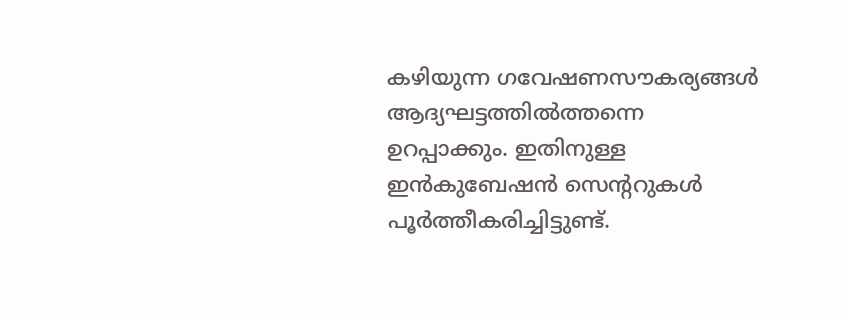കഴിയുന്ന ഗവേഷണസൗകര്യങ്ങൾ ആദ്യഘട്ടത്തിൽത്തന്നെ ഉറപ്പാക്കും. ഇതിനുള്ള ഇൻകുബേഷൻ സെന്ററുകൾ പൂർത്തീകരിച്ചിട്ടുണ്ട്.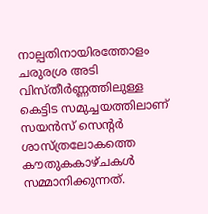നാല്പതിനായിരത്തോളം ചരുരശ്ര അടി വിസ്തീർണ്ണത്തിലുള്ള കെട്ടിട സമുച്ചയത്തിലാണ് സയൻസ് സെന്റർ ശാസ്ത്രലോകത്തെ കൗതുകകാഴ്ചകൾ സമ്മാനിക്കുന്നത്.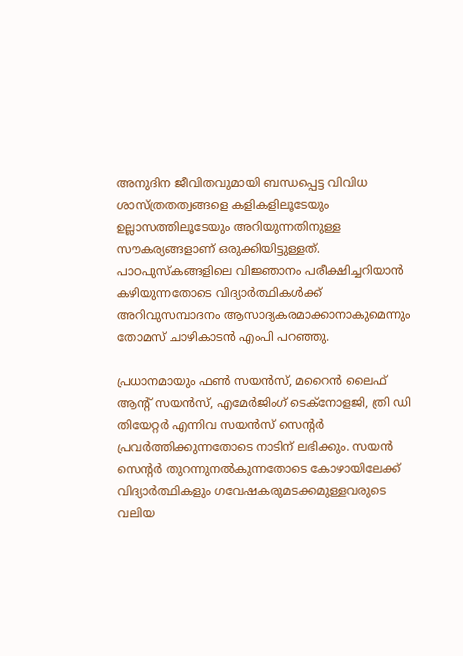അനുദിന ജീവിതവുമായി ബന്ധപ്പെട്ട വിവിധ ശാസ്ത്രതത്വങ്ങളെ കളികളിലൂടേയും ഉല്ലാസത്തിലൂടേയും അറിയുന്നതിനുള്ള സൗകര്യങ്ങളാണ് ഒരുക്കിയിട്ടുള്ളത്. പാഠപുസ്‌കങ്ങളിലെ വിജ്ഞാനം പരീക്ഷിച്ചറിയാൻ കഴിയുന്നതോടെ വിദ്യാർത്ഥികൾക്ക് അറിവുസമ്പാദനം ആസാദ്യകരമാക്കാനാകുമെന്നും തോമസ് ചാഴികാടൻ എംപി പറഞ്ഞു.

പ്രധാനമായും ഫൺ സയൻസ്, മറൈൻ ലൈഫ് ആന്റ് സയൻസ്, എമേർജിംഗ് ടെക്‌നോളജി, ത്രി ഡി തിയേറ്റർ എന്നിവ സയൻസ് സെന്റർ പ്രവർത്തിക്കുന്നതോടെ നാടിന് ലഭിക്കും. സയൻ സെന്റർ തുറന്നുനൽകുന്നതോടെ കോഴായിലേക്ക് വിദ്യാർത്ഥികളും ഗവേഷകരുമടക്കമുള്ളവരുടെ വലിയ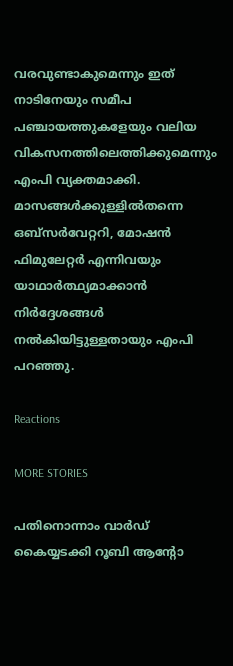വരവുണ്ടാകുമെന്നും ഇത് നാടിനേയും സമീപ പഞ്ചായത്തുകളേയും വലിയ വികസനത്തിലെത്തിക്കുമെന്നും എംപി വ്യക്തമാക്കി. മാസങ്ങൾക്കുള്ളിൽതന്നെ ഒബ്‌സർവേറ്ററി, മോഷൻ ഫിമുലേറ്റർ എന്നിവയും യാഥാർത്ഥ്യമാക്കാൻ നിർദ്ദേശങ്ങൾ നൽകിയിട്ടുള്ളതായും എംപി പറഞ്ഞു.

Reactions

MORE STORIES

പതിനൊന്നാം വാർഡ് കൈയ്യടക്കി റൂബി ആൻ്റോ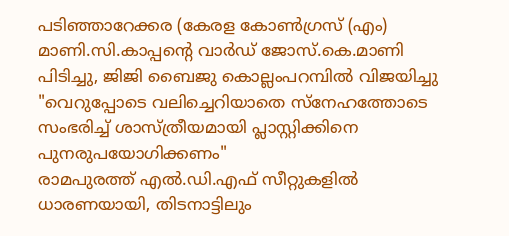പടിഞ്ഞാറേക്കര (കേരള കോൺഗ്രസ് (എം)
മാണി.സി.കാപ്പന്റെ വാർഡ് ജോസ്.കെ.മാണി പിടിച്ചു, ജിജി ബൈജു കൊല്ലംപറമ്പിൽ വിജയിച്ചു
"വെറുപ്പോടെ വലിച്ചെറിയാതെ സ്നേഹത്തോടെ സംഭരിച്ച് ശാസ്ത്രീയമായി പ്ലാസ്റ്റിക്കിനെ പുനരുപയോഗിക്കണം"
രാമപുരത്ത് എൽ.ഡി.എഫ് സീറ്റുകളിൽ ധാരണയായി, തിടനാട്ടിലും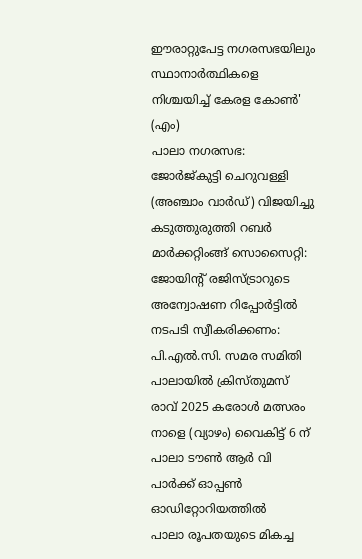ഈരാറ്റുപേട്ട നഗരസഭയിലും സ്ഥാനാർത്ഥികളെ നിശ്ചയിച്ച് കേരള കോൺ' (എം)
പാലാ നഗരസഭ: ജോർജ്കുട്ടി ചെറുവള്ളി (അഞ്ചാം വാർഡ്) വിജയിച്ചു
കടുത്തുരുത്തി റബർ മാർക്കറ്റിംങ്ങ് സൊസൈറ്റി: ജോയിന്റ് രജിസ്ട്രാറുടെ അന്വോഷണ റിപ്പോർട്ടിൽ നടപടി സ്വീകരിക്കണം: പി.എൽ.സി. സമര സമിതി
പാലായിൽ ക്രിസ്തുമസ് രാവ് 2025 കരോൾ മത്സരം നാളെ (വ്യാഴം) വൈകിട്ട് 6 ന് പാലാ ടൗൺ ആർ വി പാർക്ക് ഓപ്പൺ ഓഡിറ്റോറിയത്തിൽ
പാലാ രൂപതയുടെ മികച്ച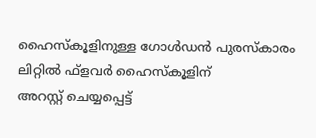ഹൈസ്കൂളിനുള്ള ഗോൾഡൻ പുരസ്കാരം ലിറ്റിൽ ഫ്ളവർ ഹൈസ്കൂളിന്
അറസ്റ്റ് ചെയ്യപ്പെട്ട്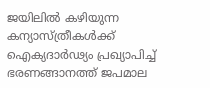ജയിലിൽ കഴിയുന്ന കന്യാസ്ത്രീകൾക്ക് ഐക്യദാർഢ്യം പ്രഖ്യാപിച്ച് ഭരണങ്ങാനത്ത് ജപമാല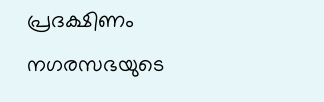പ്രദക്ഷിണം
നഗരസഭയുടെ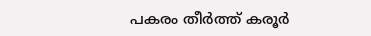പകരം തീർത്ത് കരൂർ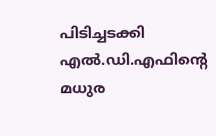പിടിച്ചടക്കി എൽ.ഡി.എഫിൻ്റെ മധുര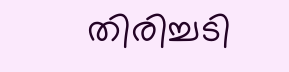തിരിച്ചടി